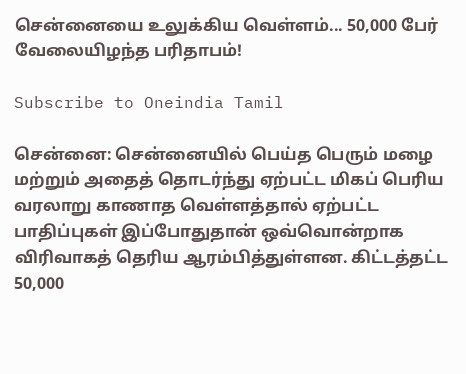சென்னையை உலுக்கிய வெள்ளம்... 50,000 பேர் வேலையிழந்த பரிதாபம்!

Subscribe to Oneindia Tamil

சென்னை: சென்னையில் பெய்த பெரும் மழை மற்றும் அதைத் தொடர்ந்து ஏற்பட்ட மிகப் பெரிய வரலாறு காணாத வெள்ளத்தால் ஏற்பட்ட பாதிப்புகள் இப்போதுதான் ஒவ்வொன்றாக விரிவாகத் தெரிய ஆரம்பித்துள்ளன. கிட்டத்தட்ட 50,000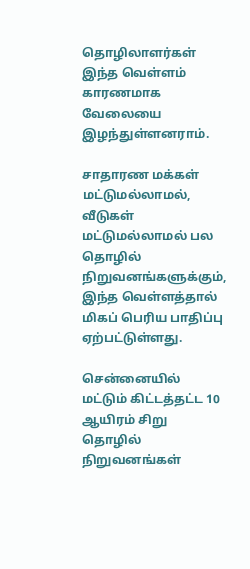தொழிலாளர்கள் இந்த வெள்ளம் காரணமாக வேலையை இழந்துள்ளனராம்.

சாதாரண மக்கள் மட்டுமல்லாமல், வீடுகள் மட்டுமல்லாமல் பல தொழில் நிறுவனங்களுக்கும், இந்த வெள்ளத்தால் மிகப் பெரிய பாதிப்பு ஏற்பட்டுள்ளது.

சென்னையில் மட்டும் கிட்டத்தட்ட 10 ஆயிரம் சிறு தொழில் நிறுவனங்கள்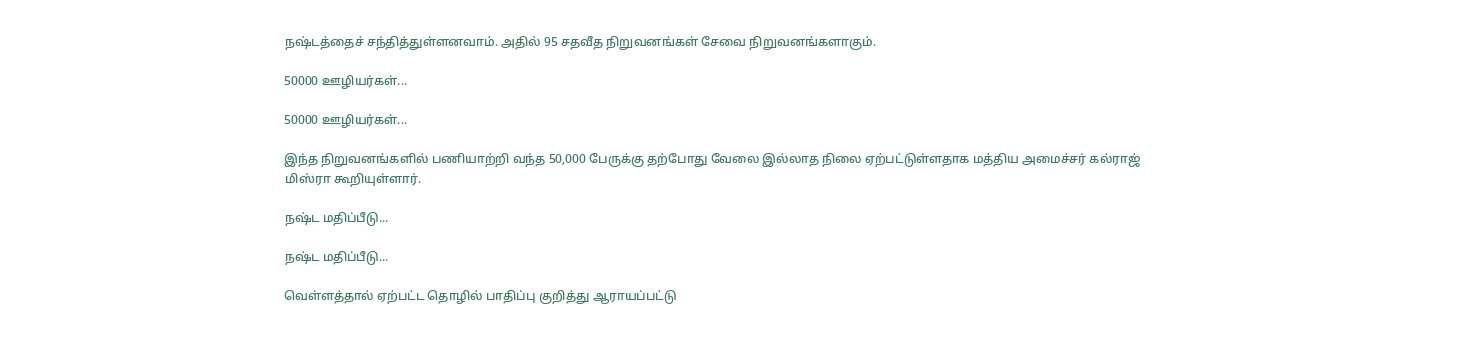நஷ்டத்தைச் சந்தித்துள்ளனவாம். அதில் 95 சதவீத நிறுவனங்கள் சேவை நிறுவனங்களாகும்.

50000 ஊழியர்கள்...

50000 ஊழியர்கள்...

இந்த நிறுவனங்களில் பணியாற்றி வந்த 50,000 பேருக்கு தற்போது வேலை இல்லாத நிலை ஏற்பட்டுள்ளதாக மத்திய அமைச்சர் கல்ராஜ் மிஸ்ரா கூறியுள்ளார்.

நஷ்ட மதிப்பீடு...

நஷ்ட மதிப்பீடு...

வெள்ளத்தால் ஏற்பட்ட தொழில் பாதிப்பு குறித்து ஆராயப்பட்டு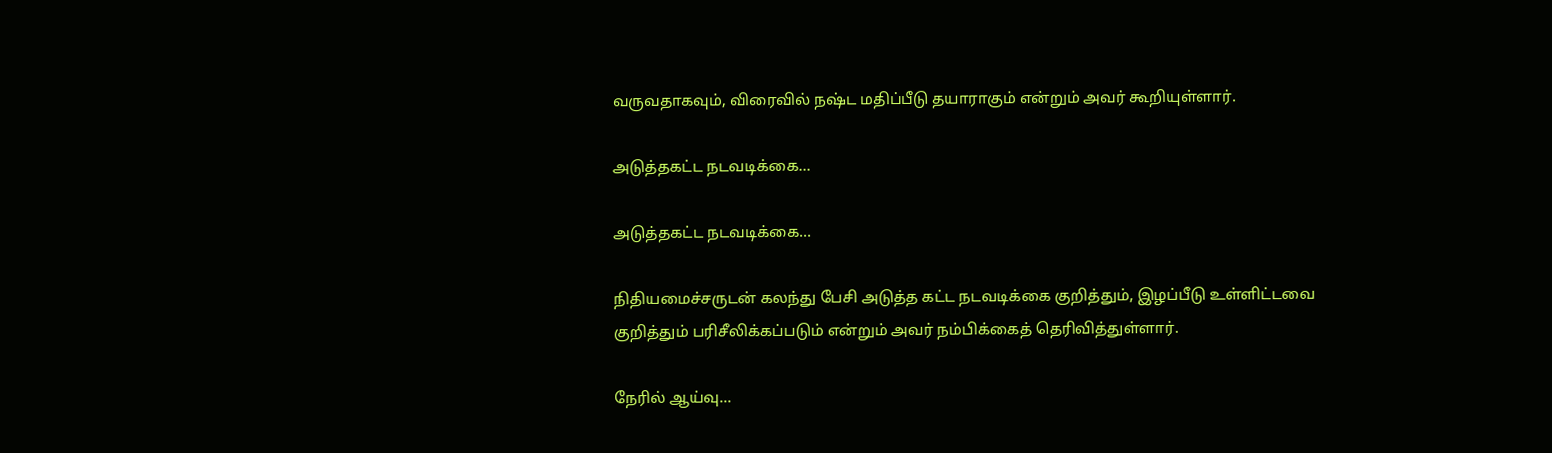வருவதாகவும், விரைவில் நஷ்ட மதிப்பீடு தயாராகும் என்றும் அவர் கூறியுள்ளார்.

அடுத்தகட்ட நடவடிக்கை...

அடுத்தகட்ட நடவடிக்கை...

நிதியமைச்சருடன் கலந்து பேசி அடுத்த கட்ட நடவடிக்கை குறித்தும், இழப்பீடு உள்ளிட்டவை குறித்தும் பரிசீலிக்கப்படும் என்றும் அவர் நம்பிக்கைத் தெரிவித்துள்ளார்.

நேரில் ஆய்வு...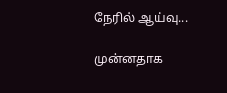நேரில் ஆய்வு...

முன்னதாக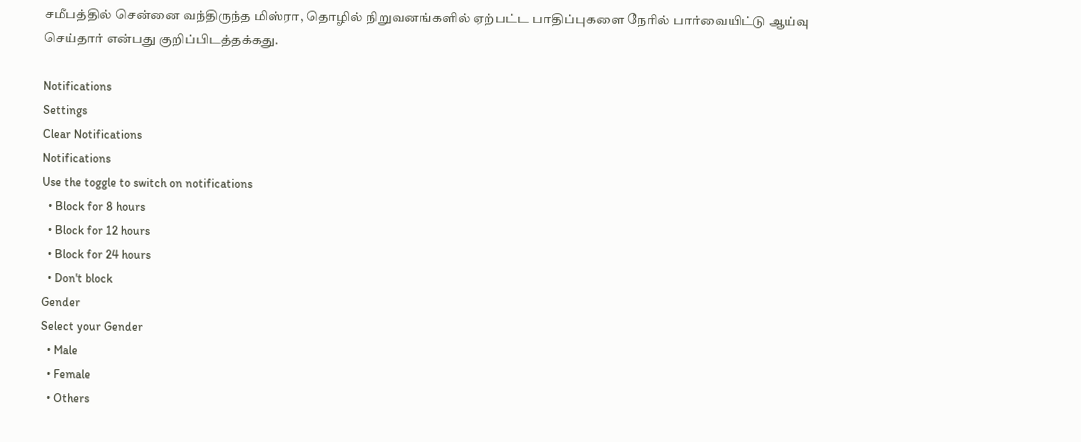சமீபத்தில் சென்னை வந்திருந்த மிஸ்ரா, தொழில் நிறுவனங்களில் ஏற்பட்ட பாதிப்புகளை நேரில் பார்வையிட்டு ஆய்வு செய்தார் என்பது குறிப்பிடத்தக்கது.

Notifications
Settings
Clear Notifications
Notifications
Use the toggle to switch on notifications
  • Block for 8 hours
  • Block for 12 hours
  • Block for 24 hours
  • Don't block
Gender
Select your Gender
  • Male
  • Female
  • Others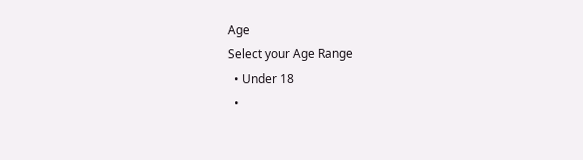Age
Select your Age Range
  • Under 18
  •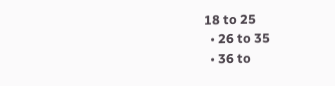18 to 25
  • 26 to 35
  • 36 to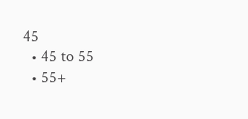45
  • 45 to 55
  • 55+